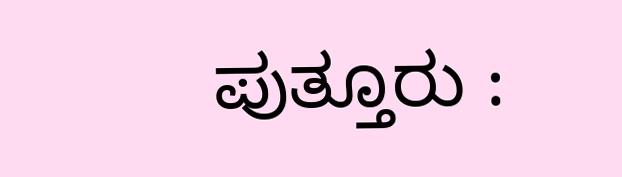ಪುತ್ತೂರು :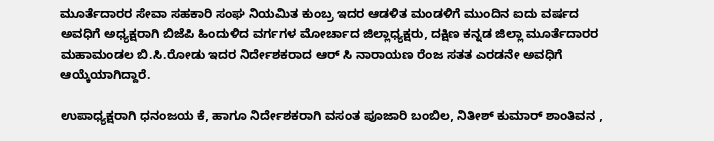ಮೂರ್ತೆದಾರರ ಸೇವಾ ಸಹಕಾರಿ ಸಂಘ ನಿಯಮಿತ ಕುಂಬ್ರ ಇದರ ಆಡಳಿತ ಮಂಡಳಿಗೆ ಮುಂದಿನ ಐದು ವರ್ಷದ ಅವಧಿಗೆ ಅಧ್ಯಕ್ಷರಾಗಿ ಬಿಜೆಪಿ ಹಿಂದುಳಿದ ವರ್ಗಗಳ ಮೋರ್ಚಾದ ಜಿಲ್ಲಾಧ್ಯಕ್ಷರು, ದಕ್ಷಿಣ ಕನ್ನಡ ಜಿಲ್ಲಾ ಮೂರ್ತೆದಾರರ ಮಹಾಮಂಡಲ ಬಿ.ಸಿ.ರೋಡು ಇದರ ನಿರ್ದೇಶಕರಾದ ಆರ್ ಸಿ ನಾರಾಯಣ ರೆಂಜ ಸತತ ಎರಡನೇ ಅವಧಿಗೆ ಆಯ್ಕೆಯಾಗಿದ್ದಾರೆ.

ಉಪಾಧ್ಯಕ್ಷರಾಗಿ ಧನಂಜಯ ಕೆ, ಹಾಗೂ ನಿರ್ದೇಶಕರಾಗಿ ವಸಂತ ಪೂಜಾರಿ ಬಂಬಿಲ, ನಿತೀಶ್ ಕುಮಾರ್ ಶಾಂತಿವನ ,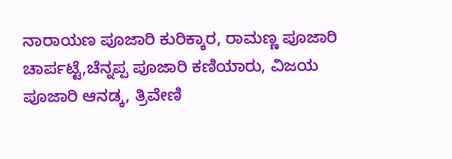ನಾರಾಯಣ ಪೂಜಾರಿ ಕುರಿಕ್ಕಾರ, ರಾಮಣ್ಣ ಪೂಜಾರಿ ಚಾರ್ಪಟ್ಟೆ,ಚೆನ್ನಪ್ಪ ಪೂಜಾರಿ ಕಣಿಯಾರು, ವಿಜಯ ಪೂಜಾರಿ ಆನಡ್ಕ, ತ್ರಿವೇಣಿ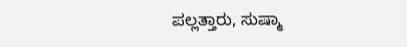ಪಲ್ಲತ್ತಾರು, ಸುಷ್ಮಾ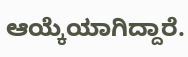ಆಯ್ಕೆಯಾಗಿದ್ದಾರೆ.